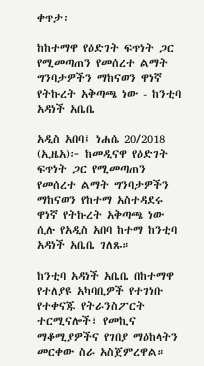ቀጥታ፡

ከከተማዋ የዕድገት ፍጥነት ጋር የሚመጣጠን የመሰረተ ልማት ግንባታዎችን ማከናወን ዋነኛ የትኩረት አቅጣጫ ነው - ከንቲባ አዳነች አቤቤ

አዲስ አበባ፤ ነሐሴ 20/2018 (ኢዜአ)፦ ከመዲናዋ የዕድገት ፍጥነት ጋር የሚመጣጠን የመሰረተ ልማት ግንባታዎችን ማከናወን የከተማ አስተዳደሩ ዋነኛ የትኩረት አቅጣጫ ነው ሲሉ የአዲስ አበባ ከተማ ከንቲባ አዳነች አቤቤ ገለጹ።

ከንቲባ አዳነች አቤቤ በከተማዋ የተለያዩ አካባቢዎች የተገነቡ የተቀናጁ የትራንስፖርት ተርሚናሎች፣ የመኪና ማቆሚያዎችና የገበያ ማዕከላትን መርቀው ስራ አስጀምረዋል።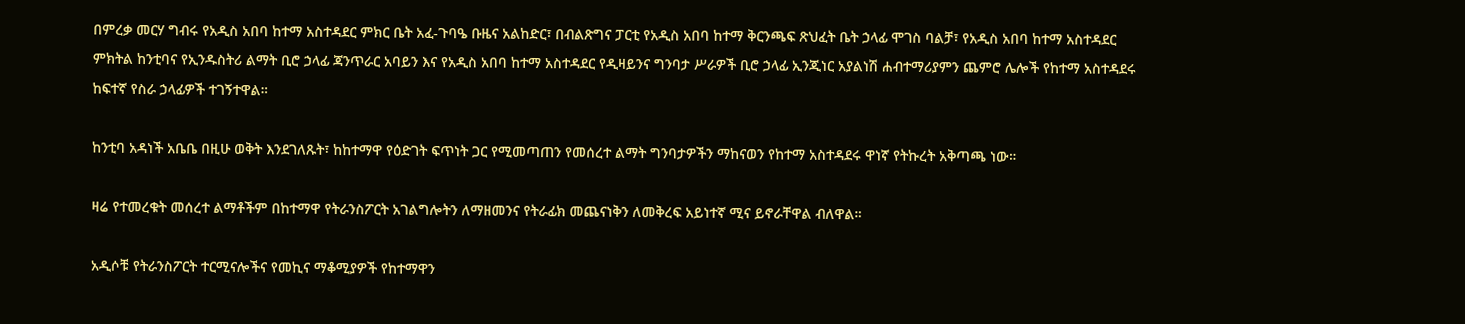በምረቃ መርሃ ግብሩ የአዲስ አበባ ከተማ አስተዳደር ምክር ቤት አፈ-ጉባዔ ቡዜና አልከድር፣ በብልጽግና ፓርቲ የአዲስ አበባ ከተማ ቅርንጫፍ ጽህፈት ቤት ኃላፊ ሞገስ ባልቻ፣ የአዲስ አበባ ከተማ አስተዳደር ምክትል ከንቲባና የኢንዱስትሪ ልማት ቢሮ ኃላፊ ጃንጥራር አባይን እና የአዲስ አበባ ከተማ አስተዳደር የዲዛይንና ግንባታ ሥራዎች ቢሮ ኃላፊ ኢንጂነር አያልነሽ ሐብተማሪያምን ጨምሮ ሌሎች የከተማ አስተዳደሩ ከፍተኛ የስራ ኃላፊዎች ተገኝተዋል።

ከንቲባ አዳነች አቤቤ በዚሁ ወቅት እንደገለጹት፣ ከከተማዋ የዕድገት ፍጥነት ጋር የሚመጣጠን የመሰረተ ልማት ግንባታዎችን ማከናወን የከተማ አስተዳደሩ ዋነኛ የትኩረት አቅጣጫ ነው።

ዛሬ የተመረቁት መሰረተ ልማቶችም በከተማዋ የትራንስፖርት አገልግሎትን ለማዘመንና የትራፊክ መጨናነቅን ለመቅረፍ አይነተኛ ሚና ይኖራቸዋል ብለዋል።

አዲሶቹ የትራንስፖርት ተርሚናሎችና የመኪና ማቆሚያዎች የከተማዋን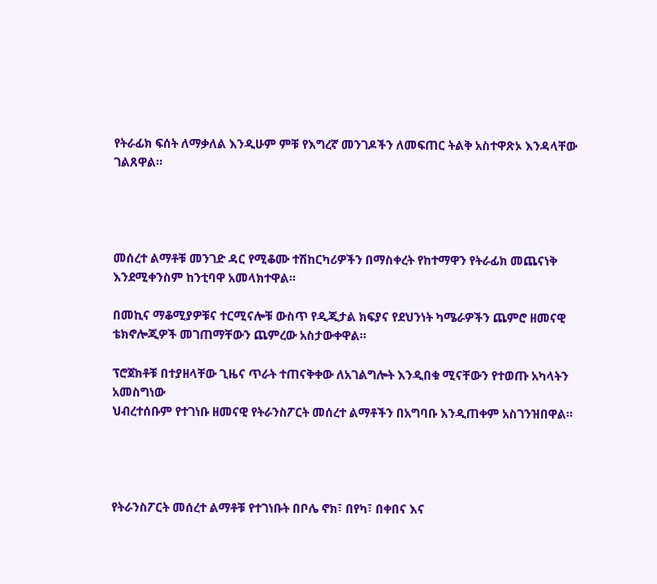የትራፊክ ፍሰት ለማቃለል እንዲሁም ምቹ የእግረኛ መንገዶችን ለመፍጠር ትልቅ አስተዋጽኦ እንዳላቸው ገልጸዋል።




መሰረተ ልማቶቹ መንገድ ዳር የሚቆሙ ተሽከርካሪዎችን በማስቀረት የከተማዋን የትራፊክ መጨናነቅ እንደሚቀንስም ከንቲባዋ አመላክተዋል።

በመኪና ማቆሚያዎቹና ተርሚናሎቹ ውስጥ የዲጂታል ክፍያና የደህንነት ካሜራዎችን ጨምሮ ዘመናዊ ቴክኖሎጂዎች መገጠማቸውን ጨምረው አስታውቀዋል።

ፕሮጀክቶቹ በተያዘላቸው ጊዜና ጥራት ተጠናቅቀው ለአገልግሎት እንዲበቁ ሚናቸውን የተወጡ አካላትን አመስግነው
ህብረተሰቡም የተገነቡ ዘመናዊ የትራንስፖርት መሰረተ ልማቶችን በአግባቡ እንዲጠቀም አስገንዝበዋል።




የትራንስፖርት መሰረተ ልማቶቹ የተገነቡት በቦሌ ኖክ፣ በየካ፣ በቀበና እና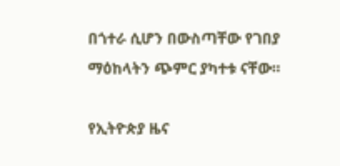በጎተራ ሲሆን በውስጣቸው የገበያ ማዕከላትን ጭምር ያካተቱ ናቸው።

የኢትዮጵያ ዜና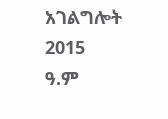አገልግሎት
2015
ዓ.ም